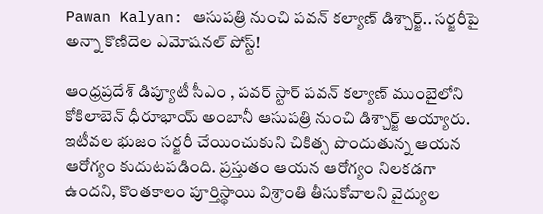Pawan Kalyan: ఆసుపత్రి నుంచి పవన్ కల్యాణ్ డిశ్చార్జ్.. సర్జరీపై అన్నా కొణిదెల ఎమోషనల్ పోస్ట్!

ఆంధ్రప్రదేశ్ డిప్యూటీ సీఎం , పవర్ స్టార్ పవన్ కల్యాణ్ ముంబైలోని కోకిలాబెన్ ధీరూభాయ్ అంబానీ ఆసుపత్రి నుంచి డిశ్చార్జ్ అయ్యారు. ఇటీవల భుజం సర్జరీ చేయించుకుని చికిత్స పొందుతున్న ఆయన ఆరోగ్యం కుదుటపడింది. ప్రస్తుతం ఆయన ఆరోగ్యం నిలకడగా ఉందని, కొంతకాలం పూర్తిస్థాయి విశ్రాంతి తీసుకోవాలని వైద్యుల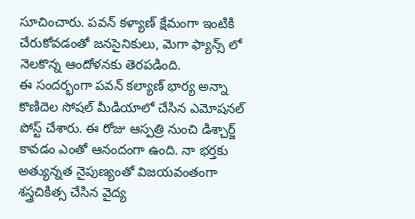సూచించారు. పవన్ కళ్యాణ్ క్షేమంగా ఇంటికి చేరుకోవడంతో జనసైనికులు, మెగా ఫ్యాన్స్ లో నెలకొన్న ఆందోళనకు తెరపడింది.
ఈ సందర్భంగా పవన్ కల్యాణ్ భార్య అన్నా కొణిదెల సోషల్ మీడియాలో చేసిన ఎమోషనల్ పోస్ట్ చేశారు. ఈ రోజు ఆస్పత్రి నుంచి డిశ్చార్జ్ కావడం ఎంతో ఆనందంగా ఉంది. నా భర్తకు అత్యున్నత నైపుణ్యంతో విజయవంతంగా శస్త్రచికిత్స చేసిన వైద్య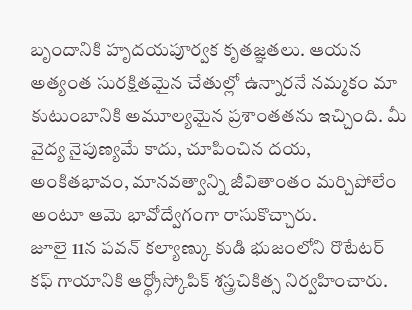బృందానికి హృదయపూర్వక కృతజ్ఞతలు. ఆయన అత్యంత సురక్షితమైన చేతుల్లో ఉన్నారనే నమ్మకం మా కుటుంబానికి అమూల్యమైన ప్రశాంతతను ఇచ్చింది. మీ వైద్య నైపుణ్యమే కాదు, చూపించిన దయ, అంకితభావం, మానవత్వాన్ని జీవితాంతం మర్చిపోలేం అంటూ ఆమె భావోద్వేగంగా రాసుకొచ్చారు.
జూలై 11న పవన్ కల్యాణ్కు కుడి భుజంలోని రొటేటర్ కఫ్ గాయానికి ఆర్థ్రోస్కోపిక్ శస్త్రచికిత్స నిర్వహించారు.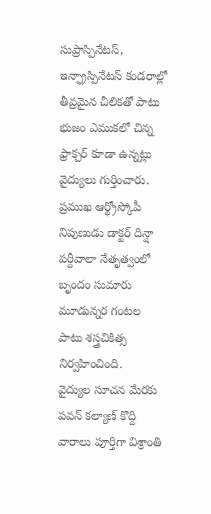సుప్రాస్పినేటస్, ఇన్ఫ్రాస్పినేటస్ కండరాల్లో తీవ్రమైన చీలికతో పాటు భుజం ఎముకలో చిన్న ఫ్రాక్చర్ కూడా ఉన్నట్లు వైద్యులు గుర్తించారు. ప్రముఖ ఆర్థ్రోస్కోపీ నిపుణుడు డాక్టర్ దిన్షా పర్దీవాలా నేతృత్వంలో బృందం సుమారు మూడున్నర గంటల పాటు శస్త్రచికిత్స నిర్వహించింది.
వైద్యుల సూచన మేరకు పవన్ కల్యాణ్ కొద్ది వారాలు పూర్తిగా విశ్రాంతి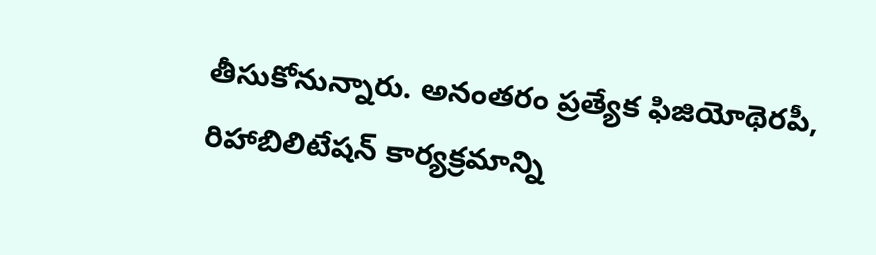తీసుకోనున్నారు. అనంతరం ప్రత్యేక ఫిజియోథెరపీ, రిహాబిలిటేషన్ కార్యక్రమాన్ని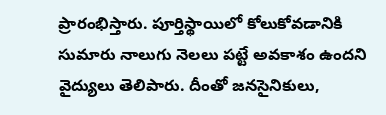ప్రారంభిస్తారు. పూర్తిస్థాయిలో కోలుకోవడానికి సుమారు నాలుగు నెలలు పట్టే అవకాశం ఉందని వైద్యులు తెలిపారు. దీంతో జనసైనికులు,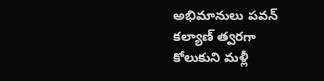అభిమానులు పవన్ కల్యాణ్ త్వరగా కోలుకుని మళ్లీ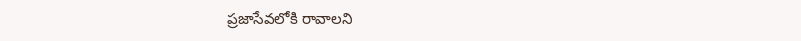ప్రజాసేవలోకి రావాలని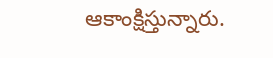ఆకాంక్షిస్తున్నారు.